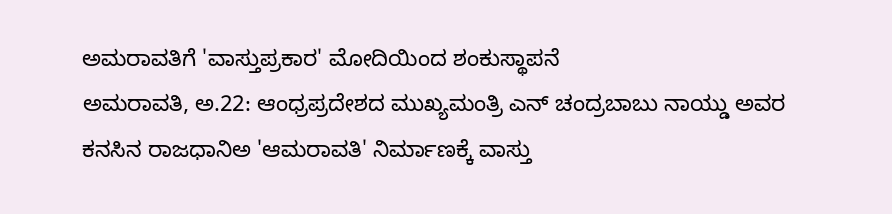ಅಮರಾವತಿಗೆ 'ವಾಸ್ತುಪ್ರಕಾರ' ಮೋದಿಯಿಂದ ಶಂಕುಸ್ಥಾಪನೆ
ಅಮರಾವತಿ, ಅ.22: ಆಂಧ್ರಪ್ರದೇಶದ ಮುಖ್ಯಮಂತ್ರಿ ಎನ್ ಚಂದ್ರಬಾಬು ನಾಯ್ಡು ಅವರ ಕನಸಿನ ರಾಜಧಾನಿಅ 'ಆಮರಾವತಿ' ನಿರ್ಮಾಣಕ್ಕೆ ವಾಸ್ತು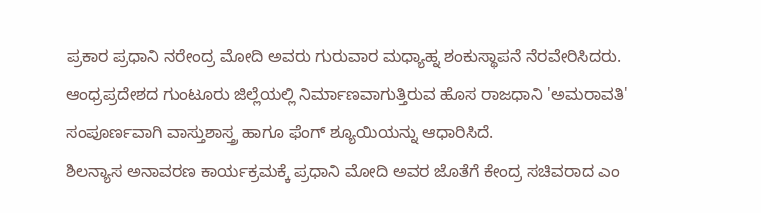ಪ್ರಕಾರ ಪ್ರಧಾನಿ ನರೇಂದ್ರ ಮೋದಿ ಅವರು ಗುರುವಾರ ಮಧ್ಯಾಹ್ನ ಶಂಕುಸ್ಥಾಪನೆ ನೆರವೇರಿಸಿದರು.
ಆಂಧ್ರಪ್ರದೇಶದ ಗುಂಟೂರು ಜಿಲ್ಲೆಯಲ್ಲಿ ನಿರ್ಮಾಣವಾಗುತ್ತಿರುವ ಹೊಸ ರಾಜಧಾನಿ 'ಅಮರಾವತಿ' ಸಂಪೂರ್ಣವಾಗಿ ವಾಸ್ತುಶಾಸ್ತ್ರ ಹಾಗೂ ಫೆಂಗ್ ಶ್ಯೂಯಿಯನ್ನು ಆಧಾರಿಸಿದೆ.
ಶಿಲನ್ಯಾಸ ಅನಾವರಣ ಕಾರ್ಯಕ್ರಮಕ್ಕೆ ಪ್ರಧಾನಿ ಮೋದಿ ಅವರ ಜೊತೆಗೆ ಕೇಂದ್ರ ಸಚಿವರಾದ ಎಂ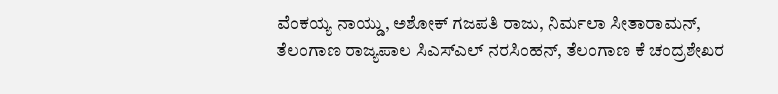ವೆಂಕಯ್ಯ ನಾಯ್ಡು, ಅಶೋಕ್ ಗಜಪತಿ ರಾಜು, ನಿರ್ಮಲಾ ಸೀತಾರಾಮನ್, ತೆಲಂಗಾಣ ರಾಜ್ಯಪಾಲ ಸಿಎಸ್ಎಲ್ ನರಸಿಂಹನ್, ತೆಲಂಗಾಣ ಕೆ ಚಂದ್ರಶೇಖರ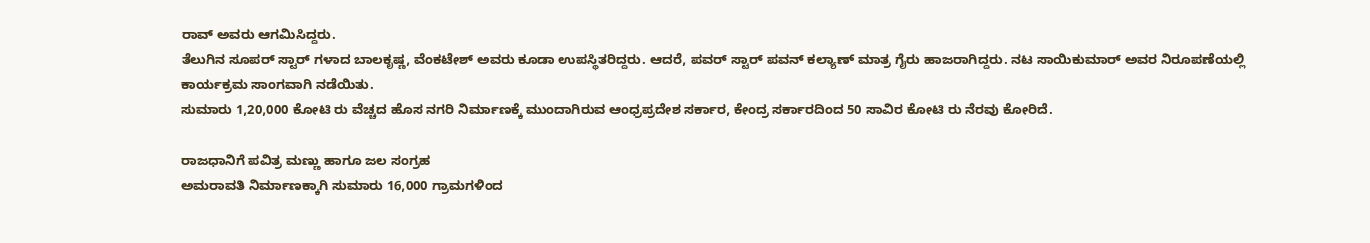ರಾವ್ ಅವರು ಆಗಮಿಸಿದ್ದರು.
ತೆಲುಗಿನ ಸೂಪರ್ ಸ್ಟಾರ್ ಗಳಾದ ಬಾಲಕೃಷ್ಣ, ವೆಂಕಟೇಶ್ ಅವರು ಕೂಡಾ ಉಪಸ್ಥಿತರಿದ್ದರು. ಆದರೆ, ಪವರ್ ಸ್ಟಾರ್ ಪವನ್ ಕಲ್ಯಾಣ್ ಮಾತ್ರ ಗೈರು ಹಾಜರಾಗಿದ್ದರು. ನಟ ಸಾಯಿಕುಮಾರ್ ಅವರ ನಿರೂಪಣೆಯಲ್ಲಿ ಕಾರ್ಯಕ್ರಮ ಸಾಂಗವಾಗಿ ನಡೆಯಿತು.
ಸುಮಾರು 1,20,000 ಕೋಟಿ ರು ವೆಚ್ಚದ ಹೊಸ ನಗರಿ ನಿರ್ಮಾಣಕ್ಕೆ ಮುಂದಾಗಿರುವ ಆಂಧ್ರಪ್ರದೇಶ ಸರ್ಕಾರ, ಕೇಂದ್ರ ಸರ್ಕಾರದಿಂದ 50 ಸಾವಿರ ಕೋಟಿ ರು ನೆರವು ಕೋರಿದೆ.

ರಾಜಧಾನಿಗೆ ಪವಿತ್ರ ಮಣ್ಣು ಹಾಗೂ ಜಲ ಸಂಗ್ರಹ
ಅಮರಾವತಿ ನಿರ್ಮಾಣಕ್ಕಾಗಿ ಸುಮಾರು 16,000 ಗ್ರಾಮಗಳಿಂದ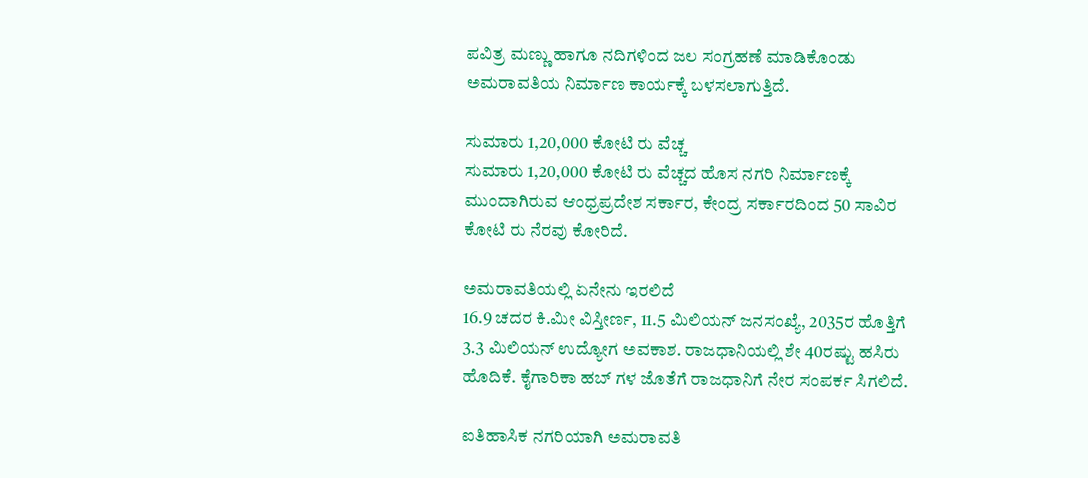ಪವಿತ್ರ ಮಣ್ಣು ಹಾಗೂ ನದಿಗಳಿಂದ ಜಲ ಸಂಗ್ರಹಣೆ ಮಾಡಿಕೊಂಡು ಅಮರಾವತಿಯ ನಿರ್ಮಾಣ ಕಾರ್ಯಕ್ಕೆ ಬಳಸಲಾಗುತ್ತಿದೆ.

ಸುಮಾರು 1,20,000 ಕೋಟಿ ರು ವೆಚ್ಚ
ಸುಮಾರು 1,20,000 ಕೋಟಿ ರು ವೆಚ್ಚದ ಹೊಸ ನಗರಿ ನಿರ್ಮಾಣಕ್ಕೆ ಮುಂದಾಗಿರುವ ಆಂಧ್ರಪ್ರದೇಶ ಸರ್ಕಾರ, ಕೇಂದ್ರ ಸರ್ಕಾರದಿಂದ 50 ಸಾವಿರ ಕೋಟಿ ರು ನೆರವು ಕೋರಿದೆ.

ಅಮರಾವತಿಯಲ್ಲಿ ಏನೇನು ಇರಲಿದೆ
16.9 ಚದರ ಕಿ.ಮೀ ವಿಸ್ತೀರ್ಣ, 11.5 ಮಿಲಿಯನ್ ಜನಸಂಖ್ಯೆ, 2035ರ ಹೊತ್ತಿಗೆ 3.3 ಮಿಲಿಯನ್ ಉದ್ಯೋಗ ಅವಕಾಶ. ರಾಜಧಾನಿಯಲ್ಲಿ ಶೇ 40ರಷ್ಟು ಹಸಿರು ಹೊದಿಕೆ. ಕೈಗಾರಿಕಾ ಹಬ್ ಗಳ ಜೊತೆಗೆ ರಾಜಧಾನಿಗೆ ನೇರ ಸಂಪರ್ಕ ಸಿಗಲಿದೆ.

ಐತಿಹಾಸಿಕ ನಗರಿಯಾಗಿ ಅಮರಾವತಿ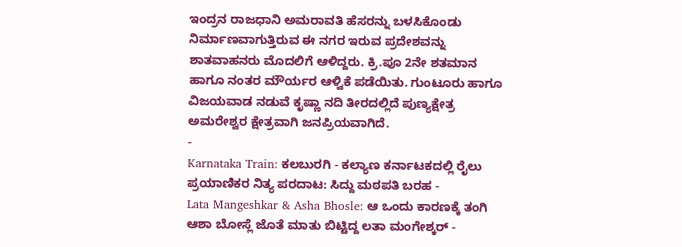ಇಂದ್ರನ ರಾಜಧಾನಿ ಅಮರಾವತಿ ಹೆಸರನ್ನು ಬಳಸಿಕೊಂಡು ನಿರ್ಮಾಣವಾಗುತ್ತಿರುವ ಈ ನಗರ ಇರುವ ಪ್ರದೇಶವನ್ನು ಶಾತವಾಹನರು ಮೊದಲಿಗೆ ಆಳಿದ್ದರು. ಕ್ರಿ.ಪೂ 2ನೇ ಶತಮಾನ ಹಾಗೂ ನಂತರ ಮೌರ್ಯರ ಆಳ್ವಿಕೆ ಪಡೆಯಿತು. ಗುಂಟೂರು ಹಾಗೂ ವಿಜಯವಾಡ ನಡುವೆ ಕೃಷ್ಣಾ ನದಿ ತೀರದಲ್ಲಿದೆ ಪುಣ್ಯಕ್ಷೇತ್ರ ಅಮರೇಶ್ವರ ಕ್ಷೇತ್ರವಾಗಿ ಜನಪ್ರಿಯವಾಗಿದೆ.
-
Karnataka Train: ಕಲಬುರಗಿ - ಕಲ್ಯಾಣ ಕರ್ನಾಟಕದಲ್ಲಿ ರೈಲು ಪ್ರಯಾಣಿಕರ ನಿತ್ಯ ಪರದಾಟ: ಸಿದ್ದು ಮಠಪತಿ ಬರಹ -
Lata Mangeshkar & Asha Bhosle: ಆ ಒಂದು ಕಾರಣಕ್ಕೆ ತಂಗಿ ಆಶಾ ಬೋಸ್ಲೆ ಜೊತೆ ಮಾತು ಬಿಟ್ಟಿದ್ದ ಲತಾ ಮಂಗೇಶ್ಕರ್ -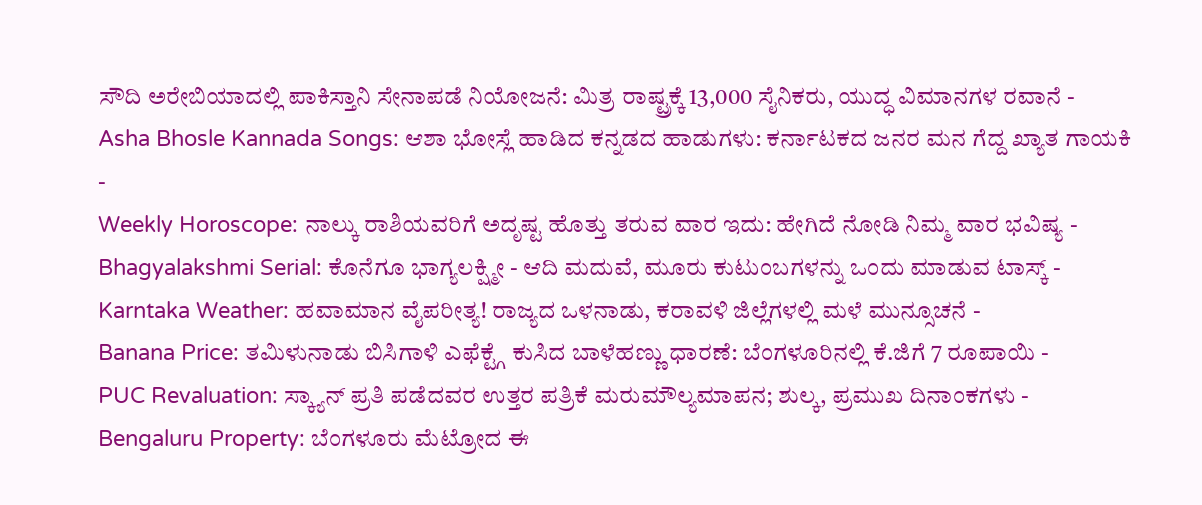ಸೌದಿ ಅರೇಬಿಯಾದಲ್ಲಿ ಪಾಕಿಸ್ತಾನಿ ಸೇನಾಪಡೆ ನಿಯೋಜನೆ: ಮಿತ್ರ ರಾಷ್ಟ್ರಕ್ಕೆ 13,000 ಸೈನಿಕರು, ಯುದ್ಧ ವಿಮಾನಗಳ ರವಾನೆ -
Asha Bhosle Kannada Songs: ಆಶಾ ಭೋಸ್ಲೆ ಹಾಡಿದ ಕನ್ನಡದ ಹಾಡುಗಳು: ಕರ್ನಾಟಕದ ಜನರ ಮನ ಗೆದ್ದ ಖ್ಯಾತ ಗಾಯಕಿ -
Weekly Horoscope: ನಾಲ್ಕು ರಾಶಿಯವರಿಗೆ ಅದೃಷ್ಟ ಹೊತ್ತು ತರುವ ವಾರ ಇದು: ಹೇಗಿದೆ ನೋಡಿ ನಿಮ್ಮ ವಾರ ಭವಿಷ್ಯ -
Bhagyalakshmi Serial: ಕೊನೆಗೂ ಭಾಗ್ಯಲಕ್ಷ್ಮೀ - ಆದಿ ಮದುವೆ, ಮೂರು ಕುಟುಂಬಗಳನ್ನು ಒಂದು ಮಾಡುವ ಟಾಸ್ಕ್ -
Karntaka Weather: ಹವಾಮಾನ ವೈಪರೀತ್ಯ! ರಾಜ್ಯದ ಒಳನಾಡು, ಕರಾವಳಿ ಜಿಲ್ಲೆಗಳಲ್ಲಿ ಮಳೆ ಮುನ್ಸೂಚನೆ -
Banana Price: ತಮಿಳುನಾಡು ಬಿಸಿಗಾಳಿ ಎಫೆಕ್ಟ್ಗೆ ಕುಸಿದ ಬಾಳೆಹಣ್ಣು ಧಾರಣೆ: ಬೆಂಗಳೂರಿನಲ್ಲಿ ಕೆ.ಜಿಗೆ 7 ರೂಪಾಯಿ -
PUC Revaluation: ಸ್ಕ್ಯಾನ್ ಪ್ರತಿ ಪಡೆದವರ ಉತ್ತರ ಪತ್ರಿಕೆ ಮರುಮೌಲ್ಯಮಾಪನ; ಶುಲ್ಕ, ಪ್ರಮುಖ ದಿನಾಂಕಗಳು -
Bengaluru Property: ಬೆಂಗಳೂರು ಮೆಟ್ರೋದ ಈ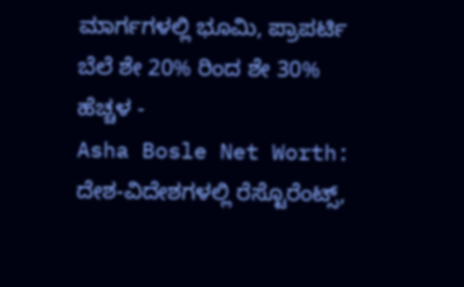ಮಾರ್ಗಗಳಲ್ಲಿ ಭೂಮಿ, ಪ್ರಾಪರ್ಟಿ ಬೆಲೆ ಶೇ 20% ರಿಂದ ಶೇ 30% ಹೆಚ್ಚಳ -
Asha Bosle Net Worth: ದೇಶ-ವಿದೇಶಗಳಲ್ಲಿ ರೆಸ್ಟೊರೆಂಟ್ಸ್,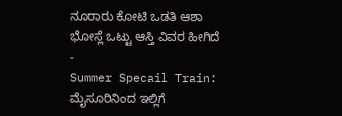ನೂರಾರು ಕೋಟಿ ಒಡತಿ ಆಶಾ ಭೋಸ್ಲೆ ಒಟ್ಟು ಆಸ್ತಿ ವಿವರ ಹೀಗಿದೆ -
Summer Specail Train: ಮೈಸೂರಿನಿಂದ ಇಲ್ಲಿಗೆ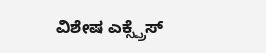ವಿಶೇಷ ಎಕ್ಸ್ಪ್ರೆಸ್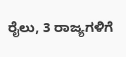ರೈಲು, 3 ರಾಜ್ಯಗಳಿಗೆ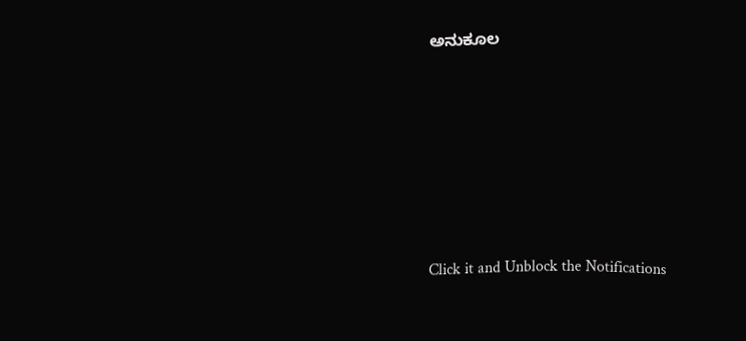ಅನುಕೂಲ












Click it and Unblock the Notifications